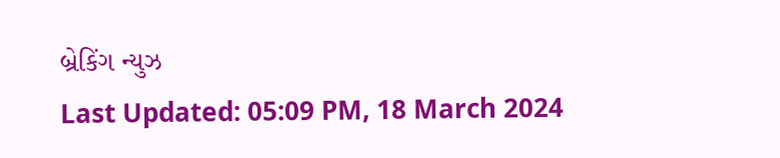બ્રેકિંગ ન્યુઝ
Last Updated: 05:09 PM, 18 March 2024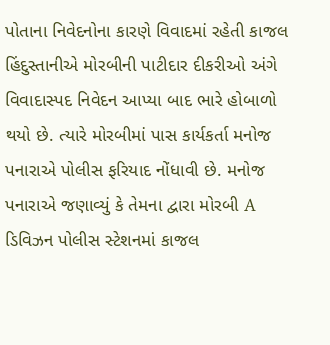પોતાના નિવેદનોના કારણે વિવાદમાં રહેતી કાજલ હિંદુસ્તાનીએ મોરબીની પાટીદાર દીકરીઓ અંગે વિવાદાસ્પદ નિવેદન આપ્યા બાદ ભારે હોબાળો થયો છે. ત્યારે મોરબીમાં પાસ કાર્યકર્તા મનોજ પનારાએ પોલીસ ફરિયાદ નોંધાવી છે. મનોજ પનારાએ જણાવ્યું કે તેમના દ્વારા મોરબી A ડિવિઝન પોલીસ સ્ટેશનમાં કાજલ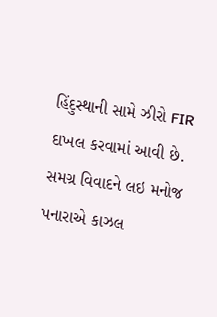હિંદુસ્થાની સામે ઝીરો FIR દાખલ કરવામાં આવી છે. સમગ્ર વિવાદને લઇ મનોજ પનારાએ કાઝલ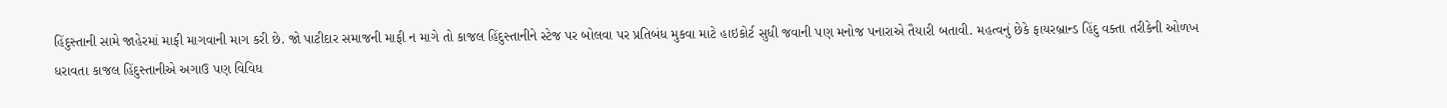હિંદુસ્તાની સામે જાહેરમાં માફી માગવાની માગ કરી છે. જો પાટીદાર સમાજની માફી ન માગે તો કાજલ હિંદુસ્તાનીને સ્ટેજ પર બોલવા પર પ્રતિબંધ મુકવા માટે હાઇકોર્ટ સુધી જવાની પણ મનોજ પનારાએ તૈયારી બતાવી. મહત્વનું છેકે ફાયરબ્રાન્ડ હિંદુ વક્તા તરીકેની ઓળખ ધરાવતા કાજલ હિંદુસ્તાનીએ અગાઉ પણ વિવિધ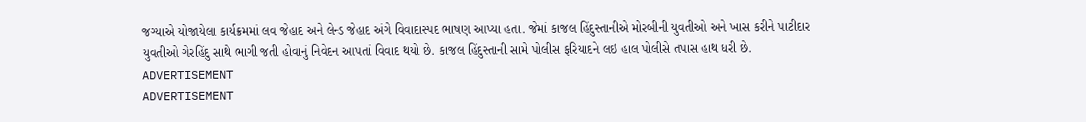જગ્યાએ યોજાયેલા કાર્યક્રમમાં લવ જેહાદ અને લેન્ડ જેહાદ અંગે વિવાદાસ્પદ ભાષણ આપ્યા હતા. જેમાં કાજલ હિંદુસ્તાનીએ મોરબીની યુવતીઓ અને ખાસ કરીને પાટીદાર યુવતીઓ ગેરહિંદુ સાથે ભાગી જતી હોવાનું નિવેદન આપતાં વિવાદ થયો છે. કાજલ હિંદુસ્તાની સામે પોલીસ ફરિયાદને લઇ હાલ પોલીસે તપાસ હાથ ધરી છે.
ADVERTISEMENT
ADVERTISEMENT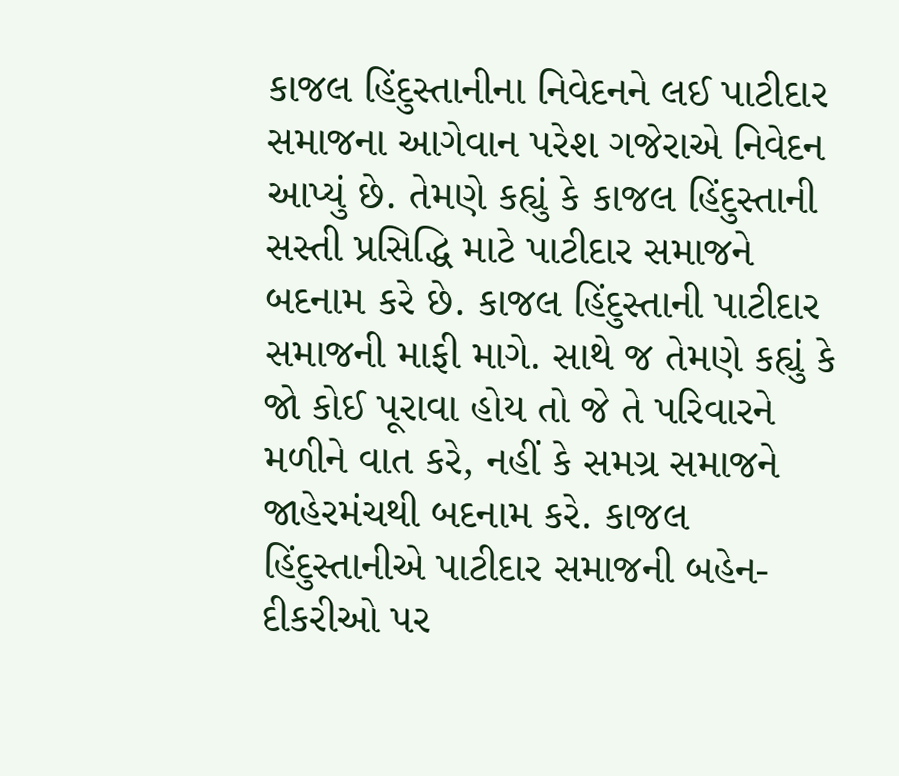કાજલ હિંદુસ્તાનીના નિવેદનને લઈ પાટીદાર સમાજના આગેવાન પરેશ ગજેરાએ નિવેદન આપ્યું છે. તેમણે કહ્યું કે કાજલ હિંદુસ્તાની સસ્તી પ્રસિદ્ધિ માટે પાટીદાર સમાજને બદનામ કરે છે. કાજલ હિંદુસ્તાની પાટીદાર સમાજની માફી માગે. સાથે જ તેમણે કહ્યું કે જો કોઈ પૂરાવા હોય તો જે તે પરિવારને મળીને વાત કરે, નહીં કે સમગ્ર સમાજને જાહેરમંચથી બદનામ કરે. કાજલ હિંદુસ્તાનીએ પાટીદાર સમાજની બહેન-દીકરીઓ પર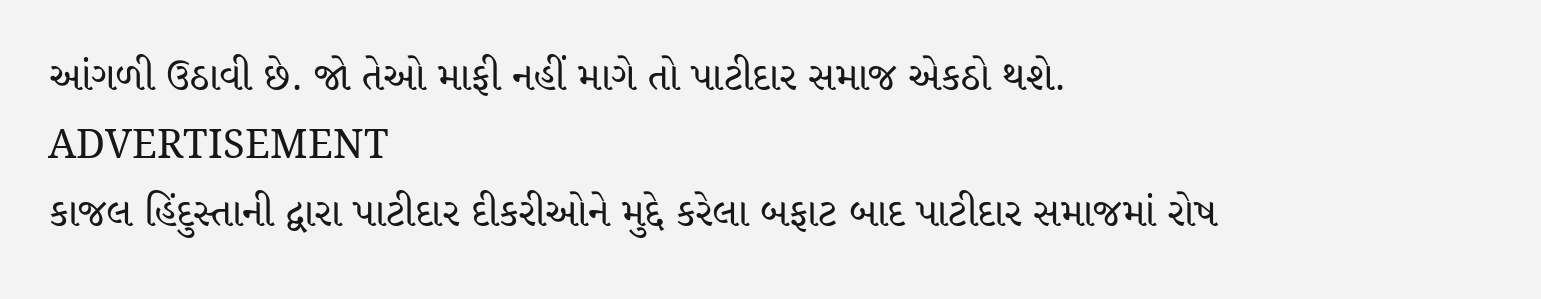આંગળી ઉઠાવી છે. જો તેઓ માફી નહીં માગે તો પાટીદાર સમાજ એકઠો થશે.
ADVERTISEMENT
કાજલ હિંદુસ્તાની દ્વારા પાટીદાર દીકરીઓને મુદ્દે કરેલા બફાટ બાદ પાટીદાર સમાજમાં રોષ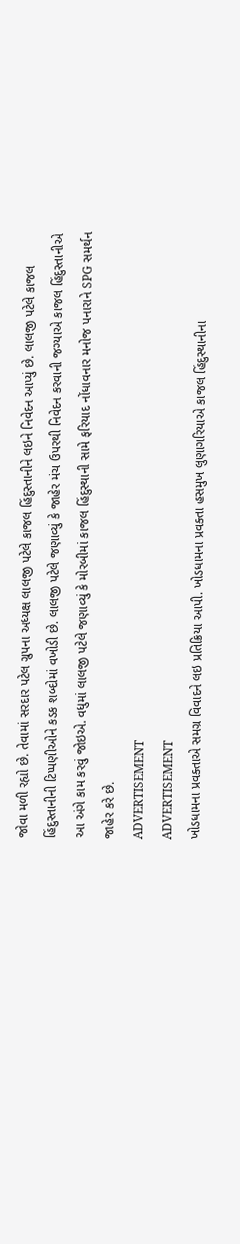જોવા મળી રહ્યો છે. તેવામાં સરદાર પટેલ ગ્રુપના અધ્યક્ષ લાલજી પટેલે કાજલ હિંદુસ્તાનીને લઇને નિવેદન આપ્યું છે. લાલજી પટેલે કાજલ હિંદુસ્તાનીની ટિપ્પણીઓને કડક શબ્દોમાં વખોડી છે. લાલજી પટેલે જણાવ્યું કે જાહેર મંચ ઉપરથી નિવેદન કરવાની જગ્યાએ કાજલ હિંદુસ્તાનીએ આ અંગે કામ કરવું જોઇએ. વધુમાં લાલજી પટેલે જણાવ્યું કે મોરબીમાં કાજલ હિંદુસ્થાની સામે ફરિયાદ નોંધાવનાર મનોજ પનારાને SPG સમર્થન જાહેર કરે છે.
ADVERTISEMENT
ADVERTISEMENT
ખોડધામના પ્રવક્તાએ સમગ્ર વિવાદને લઇ પ્રતિક્રિયા આપી. ખોડધામના પ્રવક્તા હસમુખ લુણાગરિયાએ કાજલ હિંદુસ્થાનીના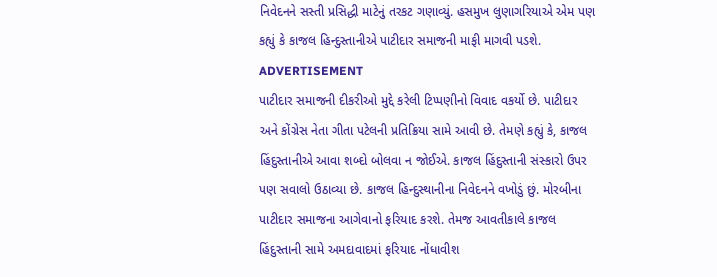નિવેદનને સસ્તી પ્રસિદ્ધી માટેનું તરકટ ગણાવ્યું. હસમુખ લુણાગરિયાએ એમ પણ કહ્યું કે કાજલ હિન્દુસ્તાનીએ પાટીદાર સમાજની માફી માગવી પડશે.
ADVERTISEMENT
પાટીદાર સમાજની દીકરીઓ મુદ્દે કરેલી ટિપ્પણીનો વિવાદ વકર્યો છે. પાટીદાર અને કોંગ્રેસ નેતા ગીતા પટેલની પ્રતિક્રિયા સામે આવી છે. તેમણે કહ્યું કે, કાજલ હિંદુસ્તાનીએ આવા શબ્દો બોલવા ન જોઈએ. કાજલ હિંદુસ્તાની સંસ્કારો ઉપર પણ સવાલો ઉઠાવ્યા છે. કાજલ હિન્દુસ્થાનીના નિવેદનને વખોડું છું. મોરબીના પાટીદાર સમાજના આગેવાનો ફરિયાદ કરશે. તેમજ આવતીકાલે કાજલ હિંદુસ્તાની સામે અમદાવાદમાં ફરિયાદ નોંધાવીશ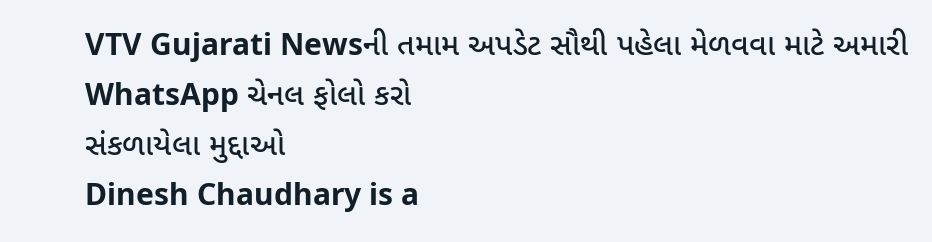VTV Gujarati Newsની તમામ અપડેટ સૌથી પહેલા મેળવવા માટે અમારી WhatsApp ચેનલ ફોલો કરો
સંકળાયેલા મુદ્દાઓ
Dinesh Chaudhary is a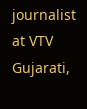journalist at VTV Gujarati,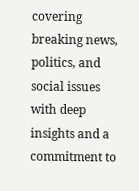covering breaking news, politics, and social issues with deep insights and a commitment to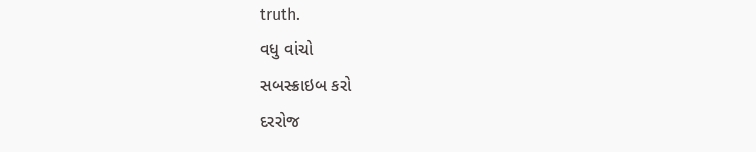truth.
વધુ વાંચો
સબસ્ક્રાઇબ કરો
દરરોજ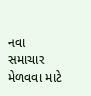નવા સમાચાર મેળવવા માટે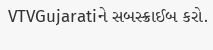VTVGujaratiને સબસ્ક્રાઈબ કરો.